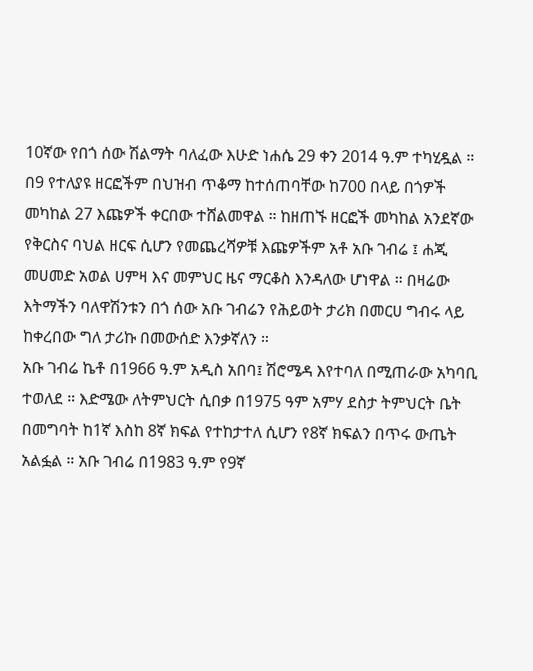10ኛው የበጎ ሰው ሽልማት ባለፈው እሁድ ነሐሴ 29 ቀን 2014 ዓ.ም ተካሂዷል ። በ9 የተለያዩ ዘርፎችም በህዝብ ጥቆማ ከተሰጠባቸው ከ700 በላይ በጎዎች መካከል 27 እጩዎች ቀርበው ተሸልመዋል ። ከዘጠኙ ዘርፎች መካከል አንደኛው የቅርስና ባህል ዘርፍ ሲሆን የመጨረሻዎቹ እጩዎችም አቶ አቡ ገብሬ ፤ ሐጂ መሀመድ አወል ሀምዛ እና መምህር ዜና ማርቆስ እንዳለው ሆነዋል ። በዛሬው እትማችን ባለዋሽንቱን በጎ ሰው አቡ ገብሬን የሕይወት ታሪክ በመርሀ ግብሩ ላይ ከቀረበው ግለ ታሪኩ በመውሰድ እንቃኛለን ።
አቡ ገብሬ ኬቶ በ1966 ዓ.ም አዲስ አበባ፤ ሽሮሜዳ እየተባለ በሚጠራው አካባቢ ተወለደ ። እድሜው ለትምህርት ሲበቃ በ1975 ዓም አምሃ ደስታ ትምህርት ቤት በመግባት ከ1ኛ እስከ 8ኛ ክፍል የተከታተለ ሲሆን የ8ኛ ክፍልን በጥሩ ውጤት አልፏል ። አቡ ገብሬ በ1983 ዓ.ም የ9ኛ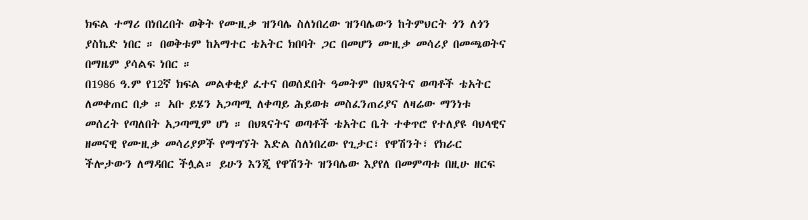ክፍል ተማሪ በነበረበት ወቅት የሙዚቃ ዝንባሌ ስለነበረው ዝንባሌውን ከትምህርት ጎን ለጎን ያስኬድ ነበር ። በወቅቱም ከአማተር ቴአትር ክበባት ጋር በመሆን ሙዚቃ መሳሪያ በመጫወትና በማዜም ያሳልፍ ነበር ።
በ1986 ዓ.ም የ12ኛ ክፍል መልቀቂያ ፈተና በወሰደበት ዓመትም በህጻናትና ወጣቶች ቴአትር ለመቀጠር በቃ ። አቡ ይሄን አጋጣሚ ለቀጣይ ሕይወቱ መስፈንጠሪያና ለዛሬው ማንነቱ መሰረት የጣለበት አጋጣሚም ሆነ ። በህጻናትና ወጣቶች ቴአትር ቤት ተቀጥሮ የተለያዩ ባህላዊና ዘመናዊ የሙዚቃ መሳሪያዎች የማግኘት እድል ስለነበረው የጊታር፣ የዋሽንት፣ የክራር ችሎታውን ለማዳበር ችሏል። ይሁን እንጂ የዋሽንት ዝንባሌው እያየለ በመምጣቱ በዚሁ ዘርፍ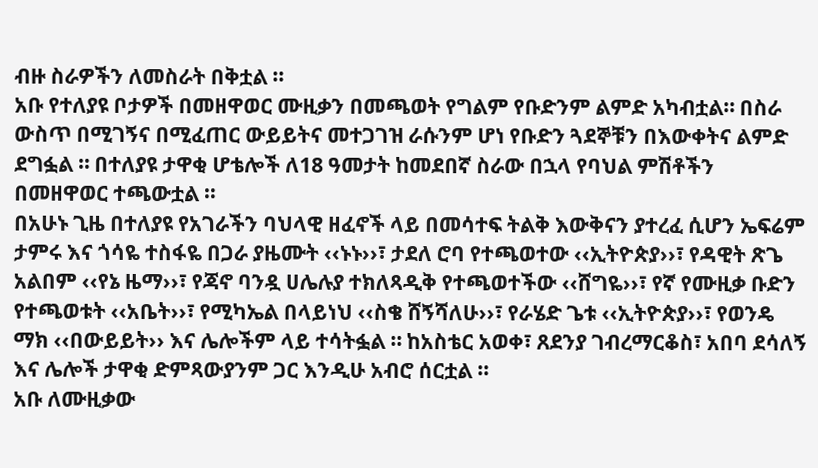ብዙ ስራዎችን ለመስራት በቅቷል ።
አቡ የተለያዩ ቦታዎች በመዘዋወር ሙዚቃን በመጫወት የግልም የቡድንም ልምድ አካብቷል። በስራ ውስጥ በሚገኝና በሚፈጠር ውይይትና መተጋገዝ ራሱንም ሆነ የቡድን ጓደኞቹን በእውቀትና ልምድ ደግፏል ። በተለያዩ ታዋቂ ሆቴሎች ለ18 ዓመታት ከመደበኛ ስራው በኋላ የባህል ምሽቶችን በመዘዋወር ተጫውቷል ።
በአሁኑ ጊዜ በተለያዩ የአገራችን ባህላዊ ዘፈኖች ላይ በመሳተፍ ትልቅ እውቅናን ያተረፈ ሲሆን ኤፍሬም ታምሩ እና ጎሳዬ ተስፋዬ በጋራ ያዜሙት ‹‹ኑኑ››፣ ታደለ ሮባ የተጫወተው ‹‹ኢትዮጵያ››፣ የዳዊት ጽጌ አልበም ‹‹የኔ ዜማ››፣ የጃኖ ባንዷ ሀሌሉያ ተክለጻዲቅ የተጫወተችው ‹‹ሸግዬ››፣ የኛ የሙዚቃ ቡድን የተጫወቱት ‹‹አቤት››፣ የሚካኤል በላይነህ ‹‹ስቄ ሸኝሻለሁ››፣ የራሄድ ጌቱ ‹‹ኢትዮጵያ››፣ የወንዴ ማክ ‹‹በውይይት›› እና ሌሎችም ላይ ተሳትፏል ። ከአስቴር አወቀ፣ ጸደንያ ገብረማርቆስ፣ አበባ ደሳለኝ እና ሌሎች ታዋቂ ድምጻውያንም ጋር እንዲሁ አብሮ ሰርቷል ።
አቡ ለሙዚቃው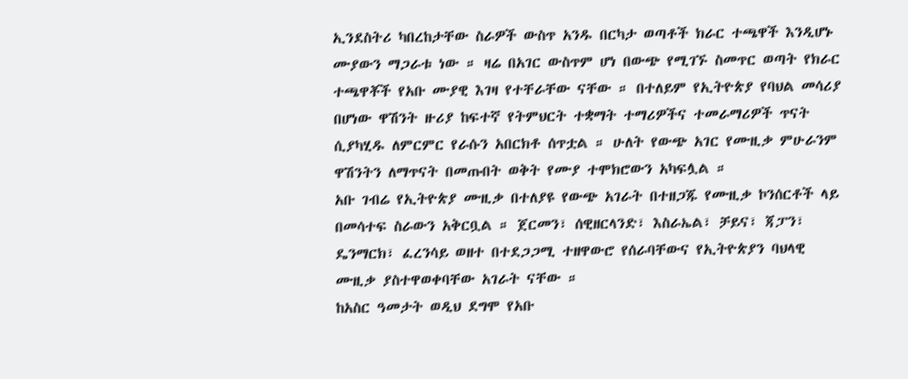ኢንደስትሪ ካበረከታቸው ስራዎች ውስጥ አንዱ በርካታ ወጣቶች ክራር ተጫዋች እንዲሆኑ ሙያውን ማጋራቱ ነው ። ዛሬ በአገር ውስጥም ሆነ በውጭ የሚገኙ ስመጥር ወጣት የክራር ተጫዋቾች የአቡ ሙያዊ እገዛ የተቸራቸው ናቸው ። በተለይም የኢትዮጵያ የባህል መሳሪያ በሆነው ዋሽንት ዙሪያ ከፍተኛ የትምህርት ተቋማት ተማሪዎችና ተመራማሪዎች ጥናት ሲያካሂዱ ለምርምር የራሱን አበርክቶ ሰጥቷል ። ሁለት የውጭ አገር የሙዚቃ ምሁራንም ዋሽንትን ለማጥናት በመጡበት ወቅት የሙያ ተሞክሮውን አካፍሏል ።
አቡ ገብሬ የኢትዮጵያ ሙዚቃ በተለያዩ የውጭ አገራት በተዘጋጁ የሙዚቃ ኮንሰርቶች ላይ በመሳተፍ ስራውን አቅርቧል ። ጀርመን፣ ሰዊዘርላንድ፣ እስራኤል፣ ቻይና፣ ጃፓን፣ ዴንማርክ፣ ፈረንሳይ ወዘተ በተደጋጋሚ ተዘዋውሮ የሰራባቸውና የኢትዮጵያን ባህላዊ ሙዚቃ ያስተዋወቀባቸው አገራት ናቸው ።
ከአስር ዓመታት ወዲህ ደግሞ የአቡ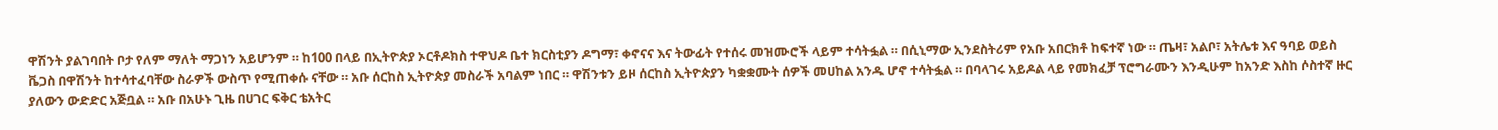ዋሽንት ያልገባበት ቦታ የለም ማለት ማጋነን አይሆንም ። ከ100 በላይ በኢትዮጵያ ኦርቶዶክስ ተዋህዶ ቤተ ክርስቲያን ዶግማ፣ ቀኖናና እና ትውፊት የተሰሩ መዝሙሮች ላይም ተሳትፏል ። በሲኒማው ኢንደስትሪም የአቡ አበርክቶ ከፍተኛ ነው ። ጤዛ፣ አልቦ፣ አትሌቱ እና ዓባይ ወይስ ቬጋስ በዋሽንት ከተሳተፈባቸው ስራዎች ውስጥ የሚጠቀሱ ናቸው ። አቡ ሰርከስ ኢትዮጵያ መስራች አባልም ነበር ። ዋሽንቱን ይዞ ሰርከስ ኢትዮጵያን ካቋቋሙት ሰዎች መሀከል አንዱ ሆኖ ተሳትፏል ። በባላገሩ አይዶል ላይ የመክፈቻ ፕሮግራሙን እንዲሁም ከአንድ እስከ ሶስተኛ ዙር ያለውን ውድድር አጅቧል ። አቡ በአሁኑ ጊዜ በሀገር ፍቅር ቴአትር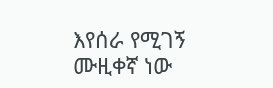እየሰራ የሚገኝ ሙዚቀኛ ነው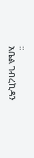።
አቤል ገብረኪዳን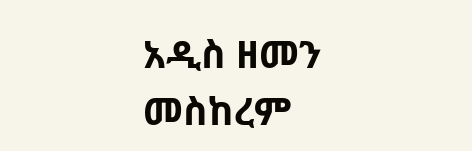አዲስ ዘመን መስከረም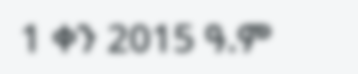1 ቀን 2015 ዓ.ም